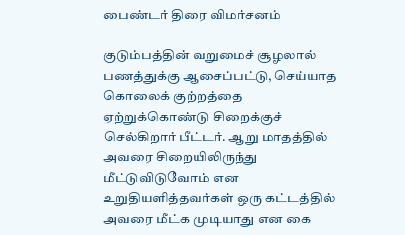பைண்டர் திரை விமர்சனம்

குடும்பத்தின் வறுமைச் சூழலால் பணத்துக்கு ஆசைப்பட்டு, செய்யாத கொலைக் குற்றத்தை ஏற்றுக்கொண்டு சிறைக்குச் செல்கிறார் பீட்டர். ஆறு மாதத்தில் அவரை சிறையிலிருந்து மீட்டுவிடுவோம் என உறுதியளித்தவர்கள் ஒரு கட்டத்தில் அவரை மீட்க முடியாது என கை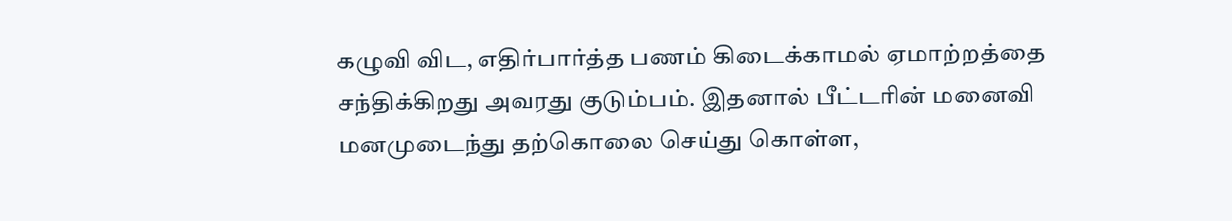கழுவி விட, எதிர்பார்த்த பணம் கிடைக்காமல் ஏமாற்றத்தை சந்திக்கிறது அவரது குடும்பம். இதனால் பீட்டரின் மனைவி மனமுடைந்து தற்கொலை செய்து கொள்ள,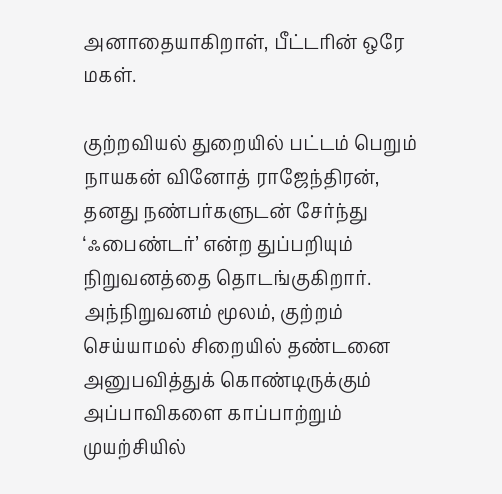அனாதையாகிறாள், பீட்டரின் ஒரே மகள்.

குற்றவியல் துறையில் பட்டம் பெறும் நாயகன் வினோத் ராஜேந்திரன், தனது நண்பர்களுடன் சேர்ந்து ‘ஃபைண்டர்’ என்ற துப்பறியும் நிறுவனத்தை தொடங்குகிறார். அந்நிறுவனம் மூலம், குற்றம் செய்யாமல் சிறையில் தண்டனை அனுபவித்துக் கொண்டிருக்கும் அப்பாவிகளை காப்பாற்றும் முயற்சியில்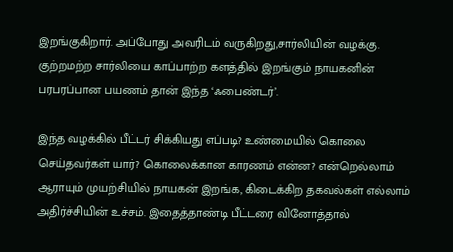இறங்குகிறார். அப்போது அவரிடம் வருகிறது,சார்லியின் வழக்கு. குற்றமற்ற சார்லியை காப்பாற்ற களத்தில் இறங்கும் நாயகனின் பரபரப்பான பயணம் தான் இந்த ‘ஃபைண்டர்’.

இந்த வழக்கில் பீட்டர் சிக்கியது எப்படி? உண்மையில் கொலை செய்தவர்கள் யார்? கொலைக்கான காரணம் என்ன? என்றெல்லாம் ஆராயும் முயற்சியில் நாயகன் இறங்க, கிடைக்கிற தகவல்கள் எல்லாம் அதிர்ச்சியின் உச்சம். இதைத்தாண்டி பீட்டரை வினோத்தால்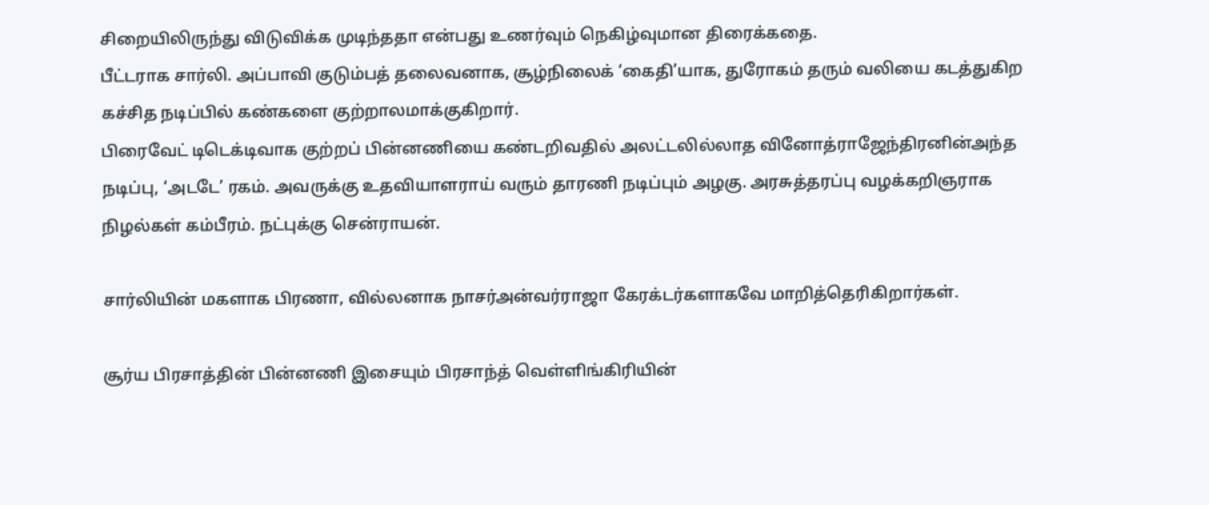சிறையிலிருந்து விடுவிக்க முடிந்ததா என்பது உணர்வும் நெகிழ்வுமான திரைக்கதை.
பீட்டராக சார்லி. அப்பாவி குடும்பத் தலைவனாக, சூழ்நிலைக் ‘கைதி’யாக, துரோகம் தரும் வலியை கடத்துகிற கச்சித நடிப்பில் கண்களை குற்றாலமாக்குகிறார்.
பிரைவேட் டிடெக்டிவாக குற்றப் பின்னணியை கண்டறிவதில் அலட்டலில்லாத வினோத்ராஜேந்திரனின்அந்த நடிப்பு, ‘அடடே’ ரகம். அவருக்கு உதவியாளராய் வரும் தாரணி நடிப்பும் அழகு. அரசுத்தரப்பு வழக்கறிஞராக நிழல்கள் கம்பீரம். நட்புக்கு சென்ராயன்.

சார்லியின் மகளாக பிரணா, வில்லனாக நாசர்அன்வர்ராஜா கேரக்டர்களாகவே மாறித்தெரிகிறார்கள்.

சூர்ய பிரசாத்தின் பின்னணி இசையும் பிரசாந்த் வெள்ளிங்கிரியின்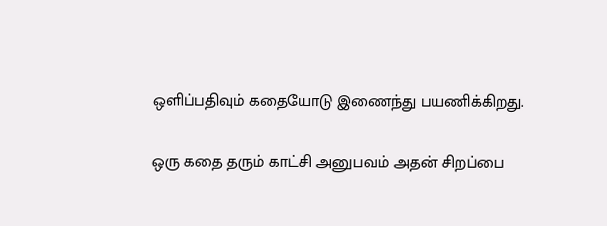ஒளிப்பதிவும் கதையோடு இணைந்து பயணிக்கிறது.

ஒரு கதை தரும் காட்சி அனுபவம் அதன் சிறப்பை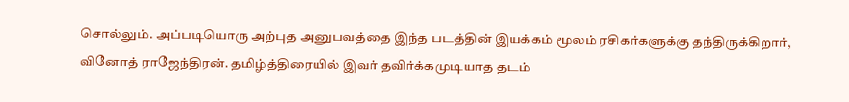சொல்லும். அப்படியொரு அற்புத அனுபவத்தை இந்த படத்தின் இயக்கம் மூலம் ரசிகர்களுக்கு தந்திருக்கிறார், வினோத் ராஜேந்திரன். தமிழ்த்திரையில் இவர் தவிர்க்கமுடியாத தடம்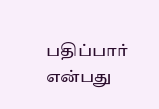பதிப்பார் என்பது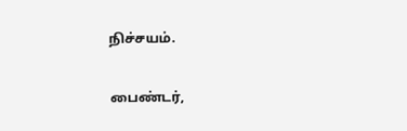நிச்சயம்.

பைண்டர்,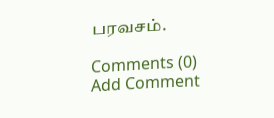பரவசம்.

Comments (0)
Add Comment